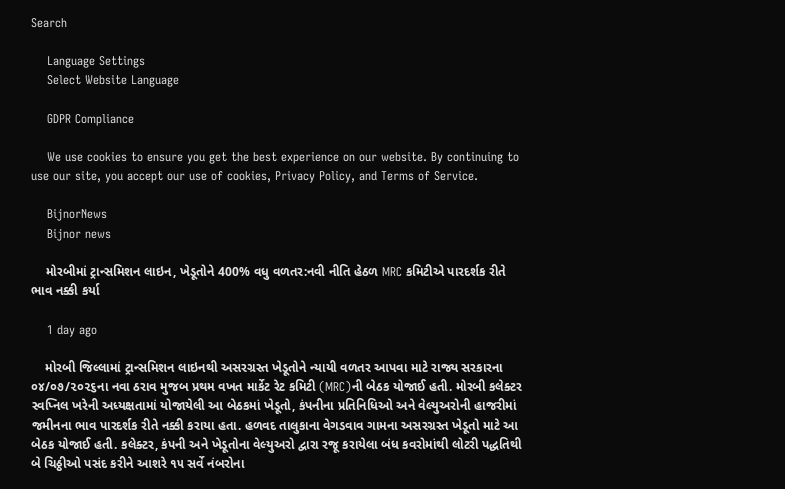Search

    Language Settings
    Select Website Language

    GDPR Compliance

    We use cookies to ensure you get the best experience on our website. By continuing to use our site, you accept our use of cookies, Privacy Policy, and Terms of Service.

    BijnorNews
    Bijnor news

    મોરબીમાં ટ્રાન્સમિશન લાઇન, ખેડૂતોને 400% વધુ વળતર:નવી નીતિ હેઠળ MRC કમિટીએ પારદર્શક રીતે ભાવ નક્કી કર્યા

    1 day ago

    મોરબી જિલ્લામાં ટ્રાન્સમિશન લાઇનથી અસરગ્રસ્ત ખેડૂતોને ન્યાયી વળતર આપવા માટે રાજ્ય સરકારના ૦૪/૦૭/૨૦૨૬ના નવા ઠરાવ મુજબ પ્રથમ વખત માર્કેટ રેટ કમિટી (MRC)ની બેઠક યોજાઈ હતી. મોરબી કલેક્ટર સ્વપ્નિલ ખરેની અધ્યક્ષતામાં યોજાયેલી આ બેઠકમાં ખેડૂતો, કંપનીના પ્રતિનિધિઓ અને વેલ્યુઅરોની હાજરીમાં જમીનના ભાવ પારદર્શક રીતે નક્કી કરાયા હતા. હળવદ તાલુકાના વેગડવાવ ગામના અસરગ્રસ્ત ખેડૂતો માટે આ બેઠક યોજાઈ હતી. કલેક્ટર, કંપની અને ખેડૂતોના વેલ્યુઅરો દ્વારા રજૂ કરાયેલા બંધ કવરોમાંથી લોટરી પદ્ધતિથી બે ચિઠ્ઠીઓ પસંદ કરીને આશરે ૧૫ સર્વે નંબરોના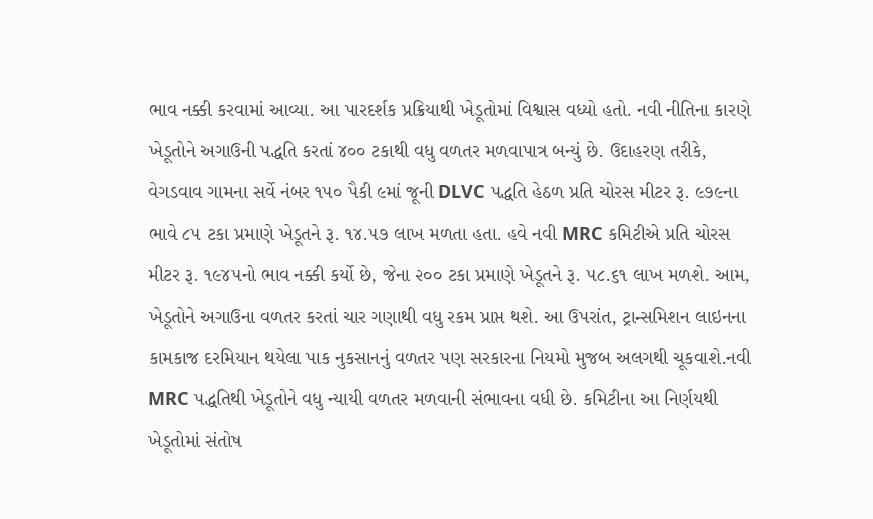ભાવ નક્કી કરવામાં આવ્યા. આ પારદર્શક પ્રક્રિયાથી ખેડૂતોમાં વિશ્વાસ વધ્યો હતો. નવી નીતિના કારણે ખેડૂતોને અગાઉની પદ્ધતિ કરતાં ૪૦૦ ટકાથી વધુ વળતર મળવાપાત્ર બન્યું છે. ઉદાહરણ તરીકે, વેગડવાવ ગામના સર્વે નંબર ૧૫૦ પૈકી ૯માં જૂની DLVC પદ્ધતિ હેઠળ પ્રતિ ચોરસ મીટર રૂ. ૯૭૯ના ભાવે ૮૫ ટકા પ્રમાણે ખેડૂતને રૂ. ૧૪.૫૭ લાખ મળતા હતા. હવે નવી MRC કમિટીએ પ્રતિ ચોરસ મીટર રૂ. ૧૯૪૫નો ભાવ નક્કી કર્યો છે, જેના ૨૦૦ ટકા પ્રમાણે ખેડૂતને રૂ. ૫૮.૬૧ લાખ મળશે. આમ, ખેડૂતોને અગાઉના વળતર કરતાં ચાર ગણાથી વધુ રકમ પ્રાપ્ત થશે. આ ઉપરાંત, ટ્રાન્સમિશન લાઇનના કામકાજ દરમિયાન થયેલા પાક નુકસાનનું વળતર પણ સરકારના નિયમો મુજબ અલગથી ચૂકવાશે.નવી MRC પદ્ધતિથી ખેડૂતોને વધુ ન્યાયી વળતર મળવાની સંભાવના વધી છે. કમિટીના આ નિર્ણયથી ખેડૂતોમાં સંતોષ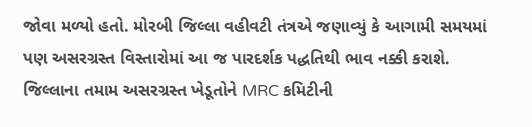જોવા મળ્યો હતો. મોરબી જિલ્લા વહીવટી તંત્રએ જણાવ્યું કે આગામી સમયમાં પણ અસરગ્રસ્ત વિસ્તારોમાં આ જ પારદર્શક પદ્ધતિથી ભાવ નક્કી કરાશે. જિલ્લાના તમામ અસરગ્રસ્ત ખેડૂતોને MRC કમિટીની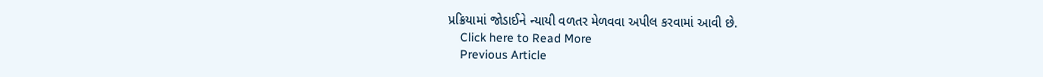પ્રક્રિયામાં જોડાઈને ન્યાયી વળતર મેળવવા અપીલ કરવામાં આવી છે.
    Click here to Read More
    Previous Article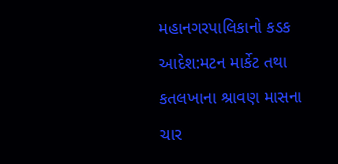મહાનગરપાલિકાનો કડક આદેશ:મટન માર્કેટ તથા કતલખાના શ્રાવણ માસના ચાર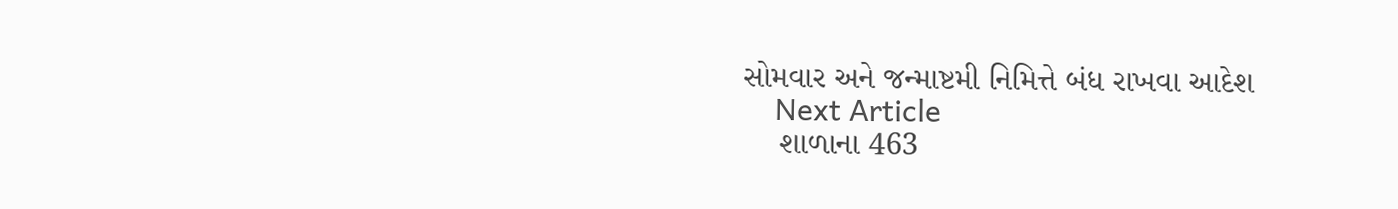સોમવાર અને જન્માષ્ટમી નિમિત્તે બંધ રાખવા આદેશ
    Next Article
    શાળાના 463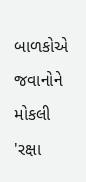બાળકોએ જવાનોને મોકલી 'રક્ષા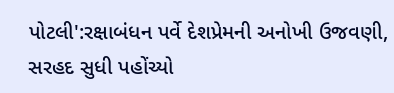પોટલી':રક્ષાબંધન પર્વે દેશપ્રેમની અનોખી ઉજવણી, સરહદ સુધી પહોંચ્યો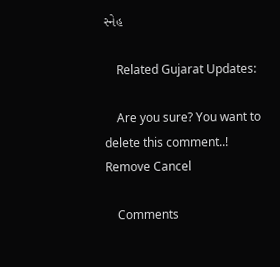સ્નેહ

    Related Gujarat Updates:

    Are you sure? You want to delete this comment..! Remove Cancel

    Comments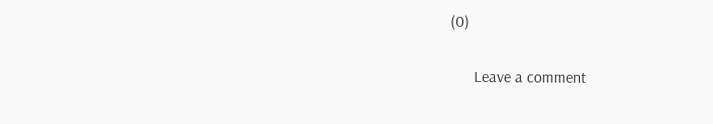(0)

      Leave a comment